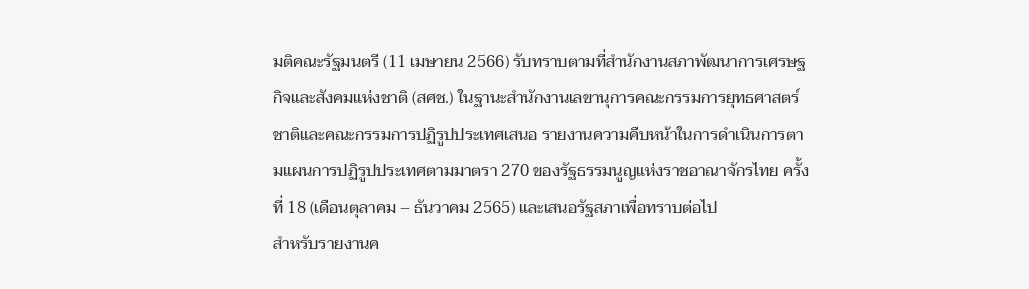มติคณะรัฐมนตรี (11 เมษายน 2566) รับทราบตามที่สำนักงานสภาพัฒนาการเศรษฐกิจและสังคมแห่งชาติ (สศช.) ในฐานะสำนักงานเลขานุการคณะกรรมการยุทธศาสตร์ชาติและคณะกรรมการปฏิรูปประเทศเสนอ รายงานความคืบหน้าในการดำเนินการตามแผนการปฏิรูปประเทศตามมาตรา 270 ของรัฐธรรมนูญแห่งราชอาณาจักรไทย ครั้งที่ 18 (เดือนตุลาคม – ธันวาคม 2565) และเสนอรัฐสภาเพื่อทราบต่อไป
สำหรับรายงานค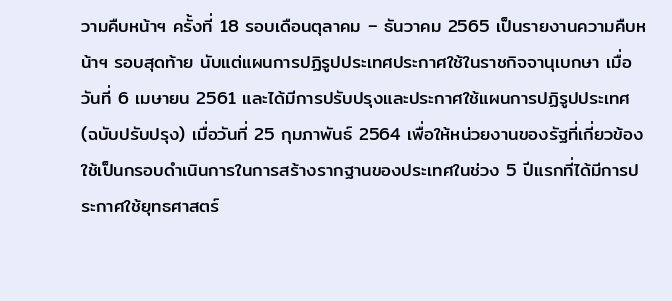วามคืบหน้าฯ ครั้งที่ 18 รอบเดือนตุลาคม – ธันวาคม 2565 เป็นรายงานความคืบหน้าฯ รอบสุดท้าย นับแต่แผนการปฏิรูปประเทศประกาศใช้ในราชกิจจานุเบกษา เมื่อวันที่ 6 เมษายน 2561 และได้มีการปรับปรุงและประกาศใช้แผนการปฏิรูปประเทศ (ฉบับปรับปรุง) เมื่อวันที่ 25 กุมภาพันธ์ 2564 เพื่อให้หน่วยงานของรัฐที่เกี่ยวข้องใช้เป็นกรอบดำเนินการในการสร้างรากฐานของประเทศในช่วง 5 ปีแรกที่ได้มีการประกาศใช้ยุทธศาสตร์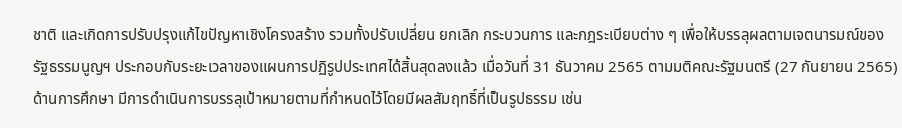ชาติ และเกิดการปรับปรุงแก้ไขปัญหาเชิงโครงสร้าง รวมทั้งปรับเปลี่ยน ยกเลิก กระบวนการ และกฎระเบียบต่าง ๆ เพื่อให้บรรลุผลตามเจตนารมณ์ของรัฐธรรมนูญฯ ประกอบกับระยะเวลาของแผนการปฏิรูปประเทศได้สิ้นสุดลงแล้ว เมื่อวันที่ 31 ธันวาคม 2565 ตามมติคณะรัฐมนตรี (27 กันยายน 2565)
ด้านการศึกษา มีการดำเนินการบรรลุเป้าหมายตามที่กำหนดไว้โดยมีผลสัมฤทธิ์ที่เป็นรูปธรรม เช่น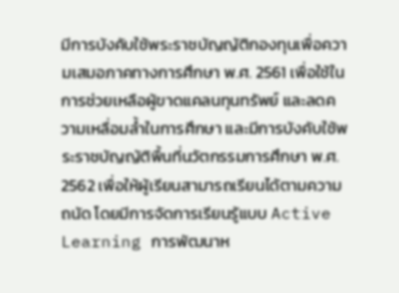มีการบังคับใช้พระราชบัญญัติกองทุนเพื่อความเสมอภาคทางการศึกษา พ.ศ. 2561 เพื่อใช้ในการช่วยเหลือผู้ขาดแคลนทุนทรัพย์ และลดความเหลื่อมล้ำในการศึกษา และมีการบังคับใช้พระราชบัญญัติพื้นที่นวัตกรรมการศึกษา พ.ศ. 2562 เพื่อให้ผู้เรียนสามารถเรียนได้ตามความถนัด โดยมีการจัดการเรียนรู้แบบ Active Learning การพัฒนาห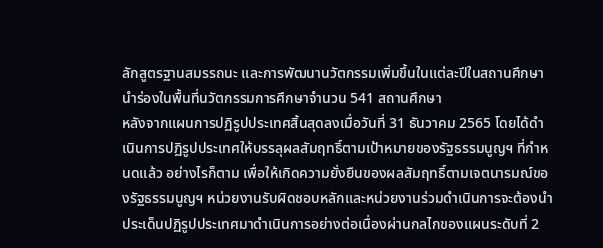ลักสูตรฐานสมรรถนะ และการพัฒนานวัตกรรมเพิ่มขึ้นในแต่ละปีในสถานศึกษานำร่องในพื้นที่นวัตกรรมการศึกษาจำนวน 541 สถานศึกษา
หลังจากแผนการปฏิรูปประเทศสิ้นสุดลงเมื่อวันที่ 31 ธันวาคม 2565 โดยได้ดำเนินการปฏิรูปประเทศให้บรรลุผลสัมฤทธิ์ตามเป้าหมายของรัฐธรรมนูญฯ ที่กำหนดแล้ว อย่างไรก็ตาม เพื่อให้เกิดความยั่งยืนของผลสัมฤทธิ์ตามเจตนารมณ์ของรัฐธรรมนูญฯ หน่วยงานรับผิดชอบหลักและหน่วยงานร่วมดำเนินการจะต้องนำประเด็นปฏิรูปประเทศมาดำเนินการอย่างต่อเนื่องผ่านกลไกของแผนระดับที่ 2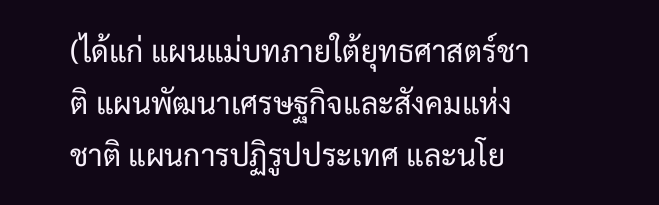(ได้แก่ แผนแม่บทภายใต้ยุทธศาสตร์ชาติ แผนพัฒนาเศรษฐกิจและสังคมแห่งชาติ แผนการปฏิรูปประเทศ และนโย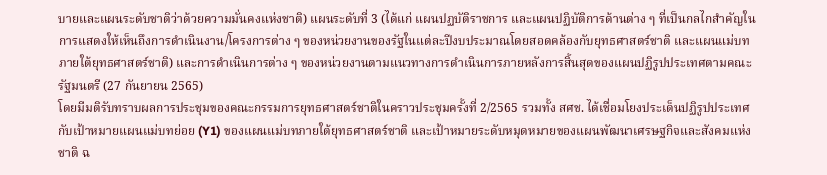บายและแผนระดับชาติว่าด้วยความมั่นคงแห่งชาติ) แผนระดับที่ 3 (ได้แก่ แผนปฏบัติราชการ และแผนปฏิบัติการด้านต่าง ๆ ที่เป็นกลไกสำคัญในการแสดงให้เห็นถึงการดำเนินงาน/โครงการต่าง ๆ ของหน่วยงานของรัฐในแต่ละปีงบประมาณโดยสอดคล้องกับยุทธศาสตร์ชาติ และแผนแม่บทภายใต้ยุทธศาสตร์ชาติ) และการดำเนินการต่าง ๆ ของหน่วยงานตามแนวทางการดำเนินการภายหลังการสิ้นสุดของแผนปฏิรูปประเทศตามคณะรัฐมนตรี (27 กันยายน 2565)
โดยมีมติรับทราบผลการประชุมของคณะกรรมการยุทธศาสตร์ชาติในคราวประชุมครั้งที่ 2/2565 รวมทั้ง สศช. ได้เชื่อมโยงประเด็นปฏิรูปประเทศกับเป้าหมายแผนแม่บทย่อย (Y1) ของแผนแม่บทภายใต้ยุทธศาสตร์ชาติ และเป้าหมายระดับหมุดหมายของแผนพัฒนาเศรษฐกิจและสังคมแห่งชาติ ฉ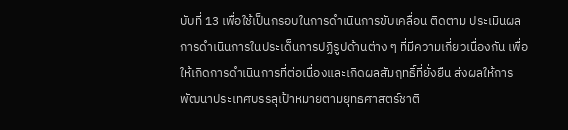บับที่ 13 เพื่อใช้เป็นกรอบในการดำเนินการขับเคลื่อน ติดตาม ประเมินผลการดำเนินการในประเด็นการปฏิรูปด้านต่าง ๆ ที่มีความเกี่ยวเนื่องกัน เพื่อให้เกิดการดำเนินการที่ต่อเนื่องและเกิดผลสัมฤทธิ์ที่ยั่งยืน ส่งผลให้การพัฒนาประเทศบรรลุเป้าหมายตามยุทธศาสตร์ชาติ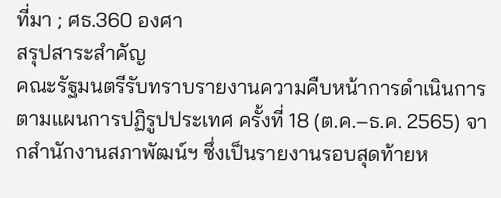ที่มา ; ศธ.360 องศา
สรุปสาระสำคัญ
คณะรัฐมนตรีรับทราบรายงานความคืบหน้าการดำเนินการตามแผนการปฏิรูปประเทศ ครั้งที่ 18 (ต.ค.–ธ.ค. 2565) จากสำนักงานสภาพัฒน์ฯ ซึ่งเป็นรายงานรอบสุดท้ายห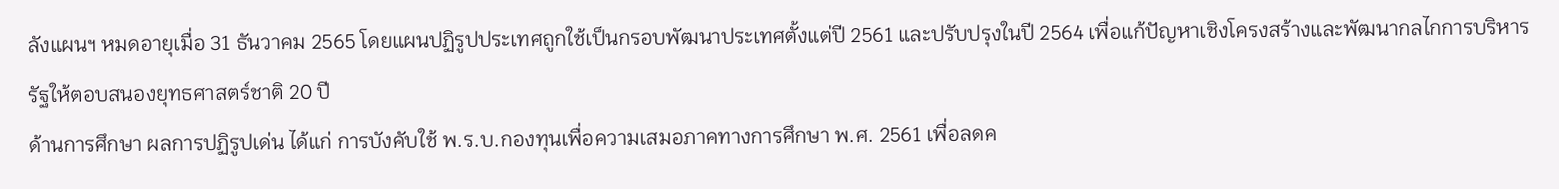ลังแผนฯ หมดอายุเมื่อ 31 ธันวาคม 2565 โดยแผนปฏิรูปประเทศถูกใช้เป็นกรอบพัฒนาประเทศตั้งแต่ปี 2561 และปรับปรุงในปี 2564 เพื่อแก้ปัญหาเชิงโครงสร้างและพัฒนากลไกการบริหารรัฐให้ตอบสนองยุทธศาสตร์ชาติ 20 ปี
ด้านการศึกษา ผลการปฏิรูปเด่น ได้แก่ การบังคับใช้ พ.ร.บ.กองทุนเพื่อความเสมอภาคทางการศึกษา พ.ศ. 2561 เพื่อลดค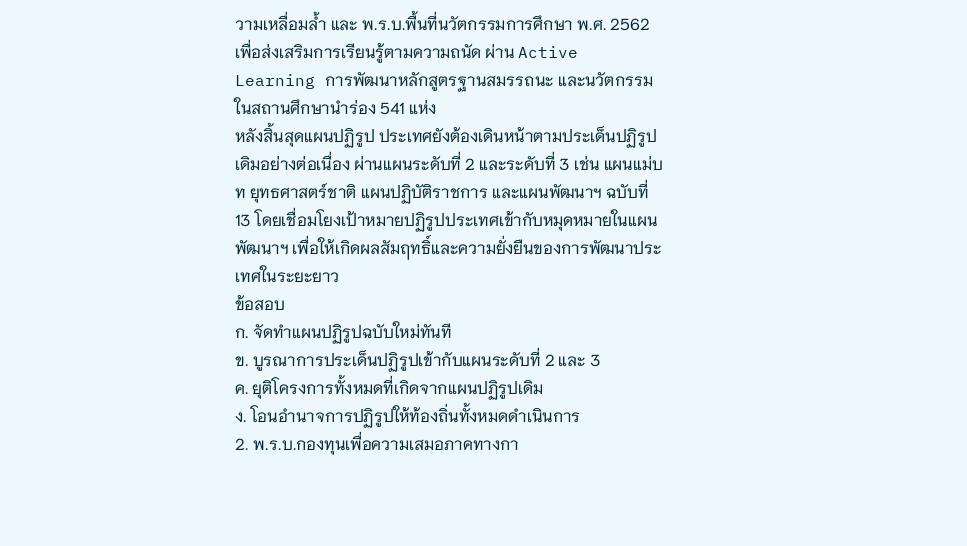วามเหลื่อมล้ำ และ พ.ร.บ.พื้นที่นวัตกรรมการศึกษา พ.ศ. 2562 เพื่อส่งเสริมการเรียนรู้ตามความถนัด ผ่าน Active Learning การพัฒนาหลักสูตรฐานสมรรถนะ และนวัตกรรมในสถานศึกษานำร่อง 541 แห่ง
หลังสิ้นสุดแผนปฏิรูป ประเทศยังต้องเดินหน้าตามประเด็นปฏิรูปเดิมอย่างต่อเนื่อง ผ่านแผนระดับที่ 2 และระดับที่ 3 เช่น แผนแม่บท ยุทธศาสตร์ชาติ แผนปฏิบัติราชการ และแผนพัฒนาฯ ฉบับที่ 13 โดยเชื่อมโยงเป้าหมายปฏิรูปประเทศเข้ากับหมุดหมายในแผนพัฒนาฯ เพื่อให้เกิดผลสัมฤทธิ์และความยั่งยืนของการพัฒนาประเทศในระยะยาว
ข้อสอบ
ก. จัดทำแผนปฏิรูปฉบับใหม่ทันที
ข. บูรณาการประเด็นปฏิรูปเข้ากับแผนระดับที่ 2 และ 3
ค. ยุติโครงการทั้งหมดที่เกิดจากแผนปฏิรูปเดิม
ง. โอนอำนาจการปฏิรูปให้ท้องถิ่นทั้งหมดดำเนินการ
2. พ.ร.บ.กองทุนเพื่อความเสมอภาคทางกา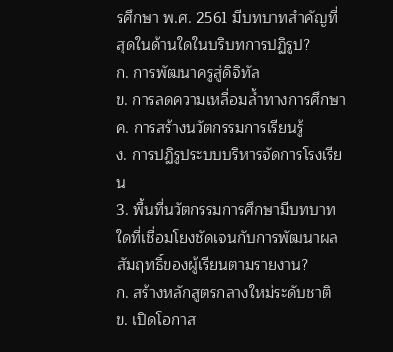รศึกษา พ.ศ. 2561 มีบทบาทสำคัญที่สุดในด้านใดในบริบทการปฏิรูป?
ก. การพัฒนาครูสู่ดิจิทัล
ข. การลดความเหลื่อมล้ำทางการศึกษา
ค. การสร้างนวัตกรรมการเรียนรู้
ง. การปฏิรูประบบบริหารจัดการโรงเรียน
3. พื้นที่นวัตกรรมการศึกษามีบทบาทใดที่เชื่อมโยงชัดเจนกับการพัฒนาผลสัมฤทธิ์ของผู้เรียนตามรายงาน?
ก. สร้างหลักสูตรกลางใหม่ระดับชาติ
ข. เปิดโอกาส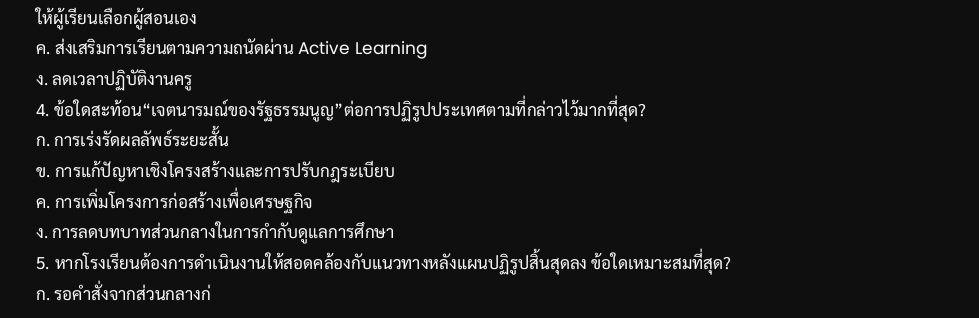ให้ผู้เรียนเลือกผู้สอนเอง
ค. ส่งเสริมการเรียนตามความถนัดผ่าน Active Learning
ง. ลดเวลาปฏิบัติงานครู
4. ข้อใดสะท้อน“เจตนารมณ์ของรัฐธรรมนูญ”ต่อการปฏิรูปประเทศตามที่กล่าวไว้มากที่สุด?
ก. การเร่งรัดผลลัพธ์ระยะสั้น
ข. การแก้ปัญหาเชิงโครงสร้างและการปรับกฎระเบียบ
ค. การเพิ่มโครงการก่อสร้างเพื่อเศรษฐกิจ
ง. การลดบทบาทส่วนกลางในการกำกับดูแลการศึกษา
5. หากโรงเรียนต้องการดำเนินงานให้สอดคล้องกับแนวทางหลังแผนปฏิรูปสิ้นสุดลง ข้อใดเหมาะสมที่สุด?
ก. รอคำสั่งจากส่วนกลางก่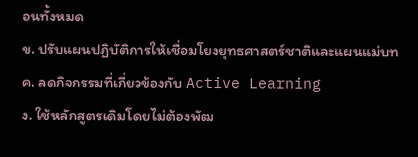อนทั้งหมด
ข. ปรับแผนปฏิบัติการให้เชื่อมโยงยุทธศาสตร์ชาติและแผนแม่บท
ค. ลดกิจกรรมที่เกี่ยวข้องกับ Active Learning
ง. ใช้หลักสูตรเดิมโดยไม่ต้องพัฒ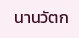นานวัตก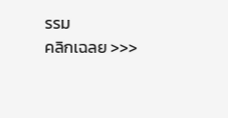รรม
คลิกเฉลย >>>